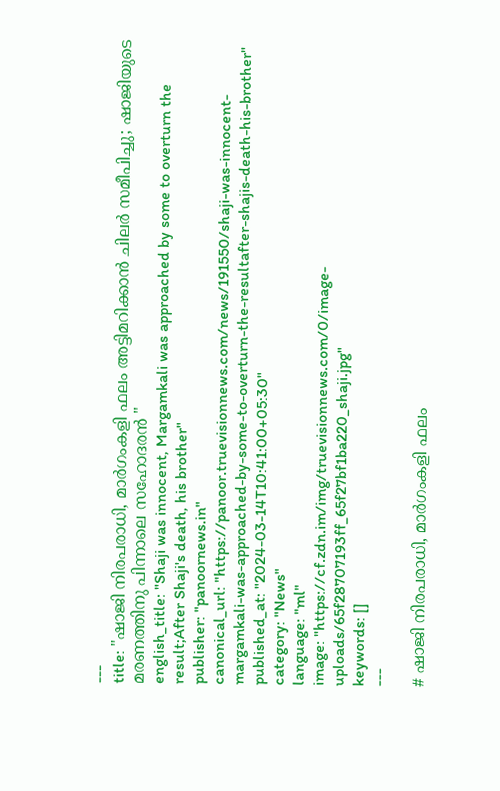---
title: "ഷാജി നിരപരാധി, മാർഗംകളി ഫലം അട്ടിമറിക്കാൻ ചിലർ സമീപിച്ചു; ഷാജിയുടെ മരണത്തിനു പിന്നാലെ സഹോദരൻ "
english_title: "Shaji was innocent, Margamkali was approached by some to overturn the result;After Shaji's death, his brother"
publisher: "panoornews.in"
canonical_url: "https://panoor.truevisionnews.com/news/191550/shaji-was-innocent-margamkali-was-approached-by-some-to-overturn-the-resultafter-shajis-death-his-brother"
published_at: "2024-03-14T10:41:00+05:30"
category: "News"
language: "ml"
image: "https://cf.zdn.im/img/truevisionnews.com/0/image-uploads/65f28707193ff_65f27bf1ba220_shaji.jpg"
keywords: []
---

# ഷാജി നിരപരാധി, മാർഗംകളി ഫലം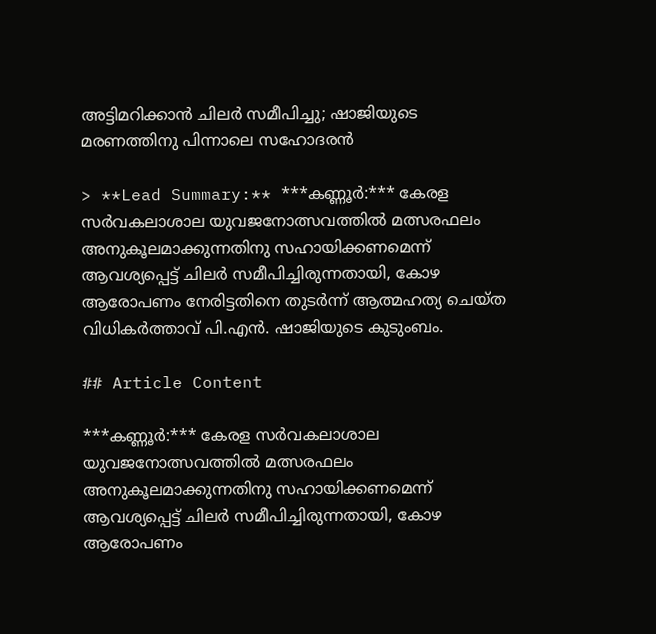അട്ടിമറിക്കാൻ ചിലർ സമീപിച്ചു; ഷാജിയുടെ മരണത്തിനു പിന്നാലെ സഹോദരൻ

> **Lead Summary:** ***കണ്ണൂർ:*** കേരള സർവകലാശാല യുവജനോത്സവത്തിൽ മത്സരഫലം അനുകൂലമാക്കുന്നതിനു സഹായിക്കണമെന്ന് ആവശ്യപ്പെട്ട് ചിലർ സമീപിച്ചിരുന്നതായി, കോഴ ആരോപണം നേരിട്ടതിനെ തുടർന്ന് ആത്മഹത്യ ചെയ്ത വിധികർത്താവ് പി.എൻ. ഷാജിയുടെ കുടുംബം.

## Article Content

***കണ്ണൂർ:*** കേരള സർവകലാശാല യുവജനോത്സവത്തിൽ മത്സരഫലം അനുകൂലമാക്കുന്നതിനു സഹായിക്കണമെന്ന് ആവശ്യപ്പെട്ട് ചിലർ സമീപിച്ചിരുന്നതായി, കോഴ ആരോപണം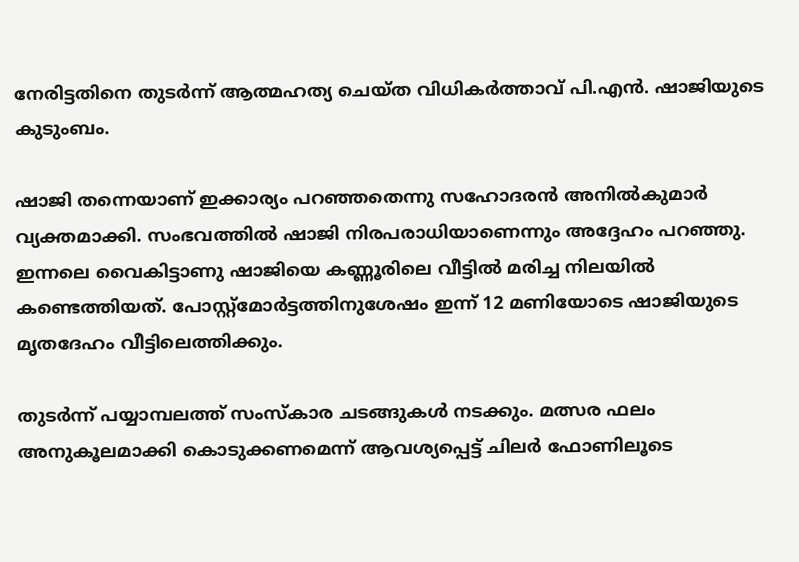നേരിട്ടതിനെ തുടർന്ന് ആത്മഹത്യ ചെയ്ത വിധികർത്താവ് പി.എൻ. ഷാജിയുടെ കുടുംബം.

ഷാജി തന്നെയാണ് ഇക്കാര്യം പറഞ്ഞതെന്നു സഹോദരൻ അനിൽകുമാർ വ്യക്തമാക്കി. സംഭവത്തിൽ ഷാജി നിരപരാധിയാണെന്നും അദ്ദേഹം പറഞ്ഞു. ഇന്നലെ വൈകിട്ടാണു ഷാജിയെ കണ്ണൂരിലെ വീട്ടിൽ മരിച്ച നിലയിൽ കണ്ടെത്തിയത്. പോസ്റ്റ്‌മോർട്ടത്തിനുശേഷം ഇന്ന് 12 മണിയോടെ ഷാജിയുടെ മൃതദേഹം വീട്ടിലെത്തിക്കും.

തുടർന്ന് പയ്യാമ്പലത്ത് സംസ്കാര ചടങ്ങുകൾ നടക്കും. മത്സര ഫലം അനുകൂലമാക്കി കൊടുക്കണമെന്ന് ആവശ്യപ്പെട്ട് ചിലർ ഫോണിലൂടെ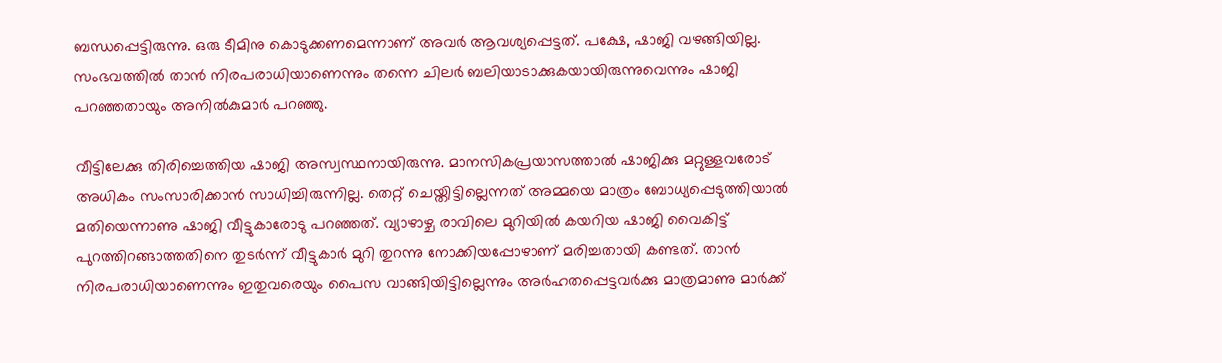ബന്ധപ്പെട്ടിരുന്നു. ഒരു ടീമിനു കൊടുക്കണമെന്നാണ് അവർ ആവശ്യപ്പെട്ടത്. പക്ഷേ, ഷാജി വഴങ്ങിയില്ല. സംഭവത്തിൽ താൻ നിരപരാധിയാണെന്നും തന്നെ ചിലർ ബലിയാടാക്കുകയായിരുന്നുവെന്നും ഷാജി പറഞ്ഞതായും അനിൽകുമാർ പറഞ്ഞു.

വീട്ടിലേക്കു തിരിച്ചെത്തിയ ഷാജി അസ്വസ്ഥനായിരുന്നു. മാനസികപ്രയാസത്താൽ ഷാജിക്കു മറ്റുള്ളവരോട് അധികം സംസാരിക്കാൻ സാധിച്ചിരുന്നില്ല. തെറ്റ് ചെയ്തിട്ടില്ലെന്നത് അമ്മയെ മാത്രം ബോധ്യപ്പെടുത്തിയാൽ മതിയെന്നാണു ഷാജി വീട്ടുകാരോടു പറഞ്ഞത്. വ്യാഴാഴ്ച രാവിലെ മുറിയിൽ കയറിയ ഷാജി വൈകിട്ട് പുറത്തിറങ്ങാത്തതിനെ തുടർന്ന് വീട്ടുകാർ മുറി തുറന്നു നോക്കിയപ്പോഴാണ് മരിച്ചതായി കണ്ടത്. താൻ നിരപരാധിയാണെന്നും ഇതുവരെയും പൈസ വാങ്ങിയിട്ടില്ലെന്നും അർഹതപ്പെട്ടവർക്കു മാത്രമാണു മാർക്ക്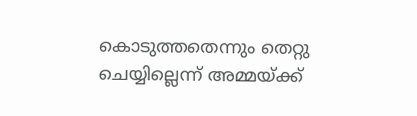കൊടുത്തതെന്നും തെറ്റു ചെയ്യില്ലെന്ന് അമ്മയ്ക്ക്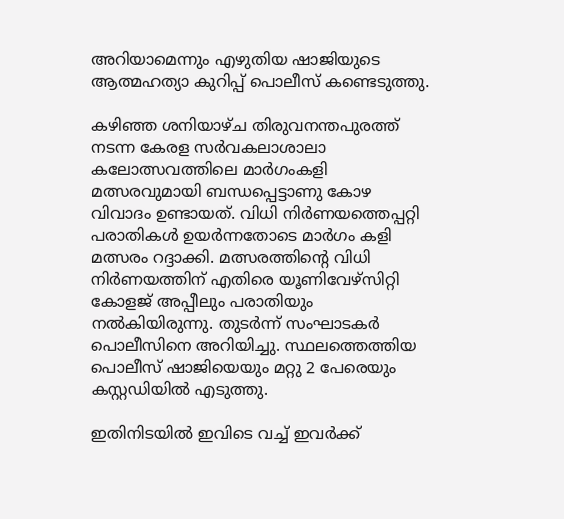അറിയാമെന്നും എഴുതിയ ഷാജിയുടെ ആത്മഹത്യാ കുറിപ്പ് പൊലീസ് കണ്ടെടുത്തു.

കഴിഞ്ഞ ശനിയാഴ്ച തിരുവനന്തപുരത്ത് നടന്ന കേരള സർവകലാശാലാ കലോത്സവത്തിലെ മാർഗംകളി മത്സരവുമായി ബന്ധപ്പെട്ടാണു കോഴ വിവാദം ഉണ്ടായത്. വിധി നിർണയത്തെപ്പറ്റി പരാതികൾ ഉയർന്നതോടെ മാർഗം കളി മത്സരം റദ്ദാക്കി. മത്സരത്തിന്റെ വിധി നിർണയത്തിന് എതിരെ യൂണിവേഴ്സിറ്റി കോളജ് അപ്പീലും പരാതിയും നൽകിയിരുന്നു. തുടർന്ന് സംഘാടകർ പൊലീസിനെ അറിയിച്ചു. സ്ഥലത്തെത്തിയ പൊലീസ് ഷാജിയെയും മറ്റു 2 പേരെയും കസ്റ്റഡിയിൽ എടുത്തു.

ഇതിനിടയിൽ ഇവിടെ വച്ച് ഇവർക്ക്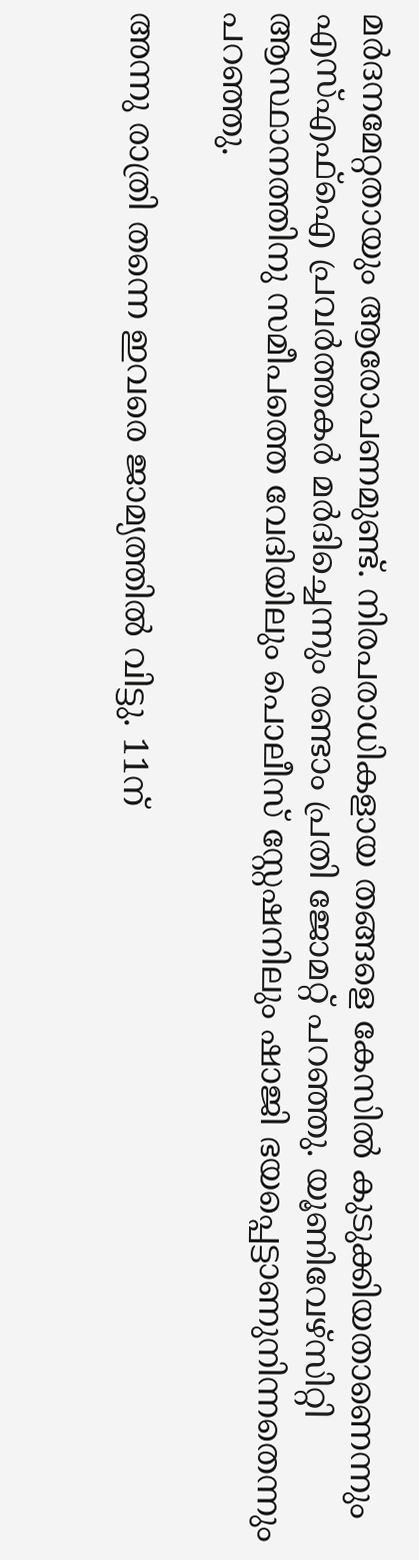മർദനമേറ്റതായും ആരോപണമുണ്ട്. നിരപരാധികളായ തങ്ങളെ കേസിൽ കുടുക്കിയതാണെന്നും എസ്എഫ്ഐ പ്രവർത്തകർ മർദിച്ചെന്നും രണ്ടാം പ്രതി ജോമറ്റ് പറഞ്ഞു. യൂണിവേഴ്സിറ്റി ആസ്ഥാനത്തിനു സമീപത്തെ വേദിയിലും പൊലീസ് സ്റ്റേഷനിലും ഷാജി ഭയപ്പെട്ടാണുനിന്നതെന്നും പറഞ്ഞു.

അന്നു രാത്രി തന്നെ ഇവരെ ജാമ്യത്തിൽ വിട്ടു. 11ന്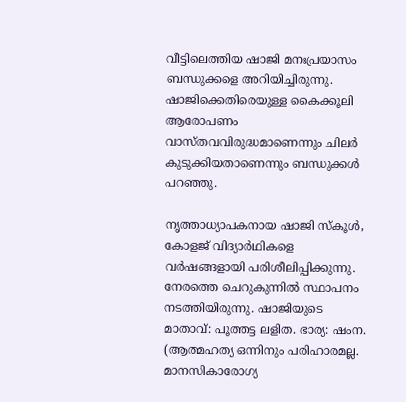വീട്ടിലെത്തിയ ഷാജി മനഃപ്രയാസം ബന്ധുക്കളെ അറിയിച്ചിരുന്നു. ഷാജിക്കെതിരെയുള്ള കൈക്കൂലി ആരോപണം വാസ്തവവിരുദ്ധമാണെന്നും ചിലർ കുടുക്കിയതാണെന്നും ബന്ധുക്കൾ പറഞ്ഞു.

നൃത്താധ്യാപകനായ ഷാജി സ്കൂൾ, കോളജ് വിദ്യാർഥികളെ വർഷങ്ങളായി പരിശീലിപ്പിക്കുന്നു. നേരത്തെ ചെറുകുന്നിൽ സ്ഥാപനം നടത്തിയിരുന്നു. ഷാജിയുടെ മാതാവ്: പൂത്തട്ട ലളിത. ഭാര്യ: ഷംന. (ആത്മഹ‌ത്യ ഒന്നിനും പരിഹാരമല്ല. മാനസികാരോഗ്യ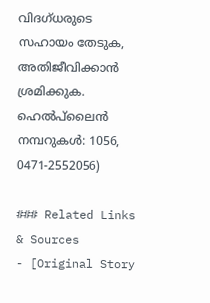വിദഗ്‌ധരുടെ സഹായം തേടുക, അതിജീവിക്കാൻ ശ്രമിക്കുക. ഹെൽപ്‌ലൈൻ നമ്പറുകൾ: 1056, 0471-2552056)

### Related Links & Sources
- [Original Story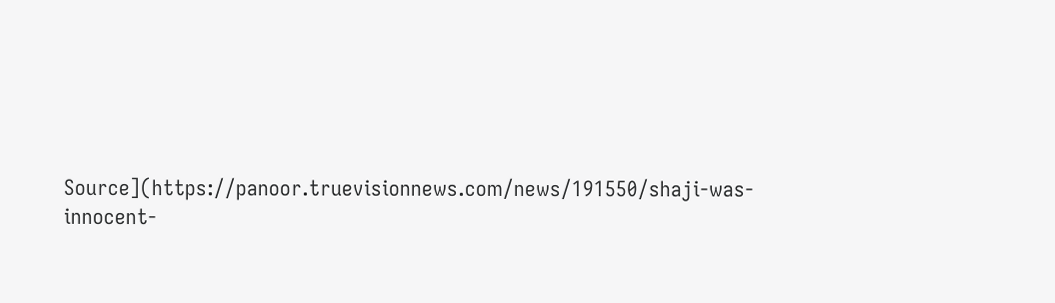Source](https://panoor.truevisionnews.com/news/191550/shaji-was-innocent-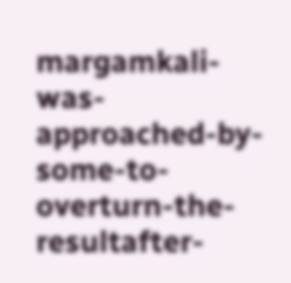margamkali-was-approached-by-some-to-overturn-the-resultafter-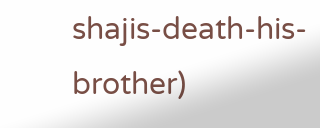shajis-death-his-brother)